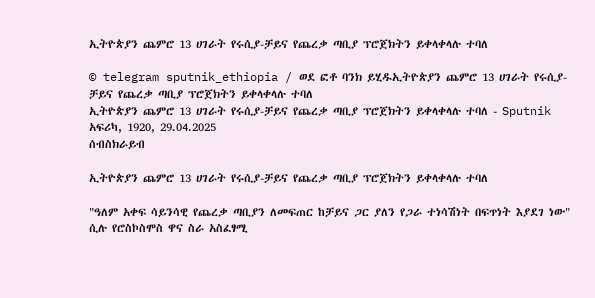ኢትዮጵያን ጨምሮ 13 ሀገራት የሩሲያ-ቻይና የጨረቃ ጣቢያ ፕሮጀክትን ይቀላቀላሉ ተባለ

© telegram sputnik_ethiopia / ወደ ፎቶ ባንክ ይሂዱኢትዮጵያን ጨምሮ 13 ሀገራት የሩሲያ-ቻይና የጨረቃ ጣቢያ ፕሮጀክትን ይቀላቀላሉ ተባለ
ኢትዮጵያን ጨምሮ 13 ሀገራት የሩሲያ-ቻይና የጨረቃ ጣቢያ ፕሮጀክትን ይቀላቀላሉ ተባለ - Sputnik አፍሪካ, 1920, 29.04.2025
ሰብስክራይብ

ኢትዮጵያን ጨምሮ 13 ሀገራት የሩሲያ-ቻይና የጨረቃ ጣቢያ ፕሮጀክትን ይቀላቀላሉ ተባለ

"ዓለም አቀፍ ሳይንሳዊ የጨረቃ ጣቢያን ለመፍጠር ከቻይና ጋር ያለን የጋራ ተነሳሽነት በፍጥነት እያደገ ነው" ሲሉ የሮስኮስሞስ ዋና ስራ አስፈፃሚ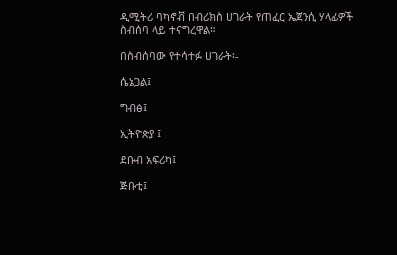ዲሚትሪ ባካኖቭ በብሪክስ ሀገራት የጠፈር ኤጀንሲ ሃላፊዎች ስብሰባ ላይ ተናግረዋል።

በስብሰባው የተሳተፉ ሀገራት፡-

ሴኔጋል፤

ግብፅ፤

ኢትዮጵያ ፤

ደቡብ አፍሪካ፤

ጅቡቲ፤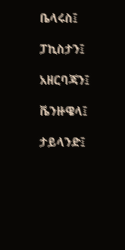ቤላሩስ፤

ፓኪስታን፤

አዘርባጃን፤

ቬንዙዌላ፤

ታይላንድ፤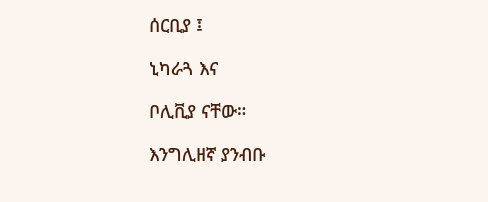ሰርቢያ ፤

ኒካራጓ እና

ቦሊቪያ ናቸው።

እንግሊዘኛ ያንብቡ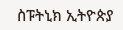ስፑትኒክ ኢትዮጵያ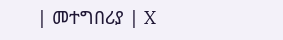| መተግበሪያ | X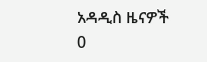አዳዲስ ዜናዎች
0